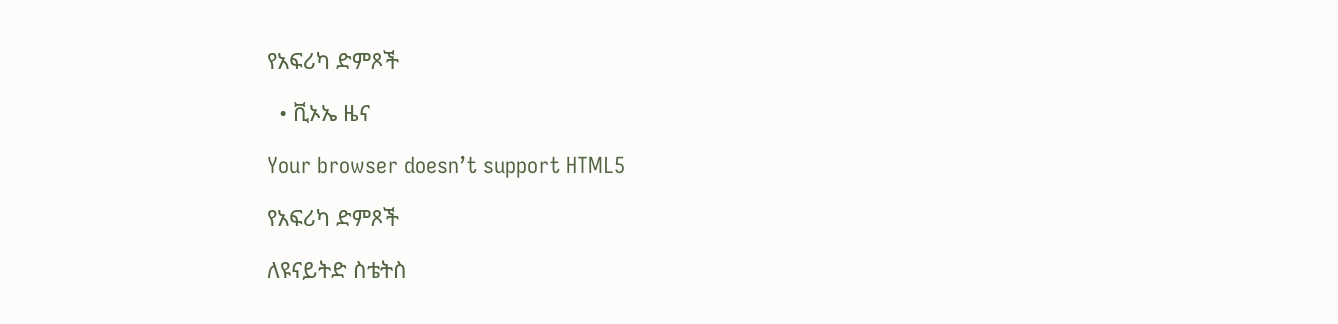የአፍሪካ ድምጾች

  • ቪኦኤ ዜና

Your browser doesn’t support HTML5

የአፍሪካ ድምጾች

ለዩናይትድ ስቴትስ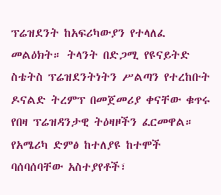ፕሬዝደንት ከአፍሪካውያን የተላለፈ መልዕክት። ትላንት በድጋሚ የዩናይትድ ስቴትስ ፕሬዝደንትነትን ሥልጣን የተረከቡት ዶናልድ ትረምፕ በመጀመሪያ ቀናቸው ቁጥሩ የበዛ ፕሬዝዳንታዊ ትዕዛዞችን ፈርመዋል። የአሜሪካ ድምፅ ከተለያዩ ከተሞች ባሰባሰባቸው አስተያየቶች፣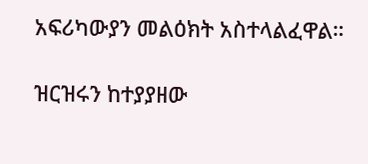አፍሪካውያን መልዕክት አስተላልፈዋል።

ዝርዝሩን ከተያያዘው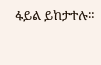ፋይል ይከታተሉ።